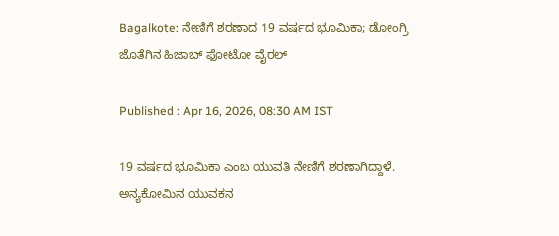Bagalkote: ನೇಣಿಗೆ ಶರಣಾದ 19 ವರ್ಷದ ಭೂಮಿಕಾ; ಡೋಂಗ್ರಿ ಜೊತೆಗಿನ ಹಿಜಾಬ್ ಫೋಟೋ ವೈರಲ್

Published : Apr 16, 2026, 08:30 AM IST

19 ವರ್ಷದ ಭೂಮಿಕಾ ಎಂಬ ಯುವತಿ ನೇಣಿಗೆ ಶರಣಾಗಿದ್ದಾಳೆ. ಅನ್ಯಕೋಮಿನ ಯುವಕನ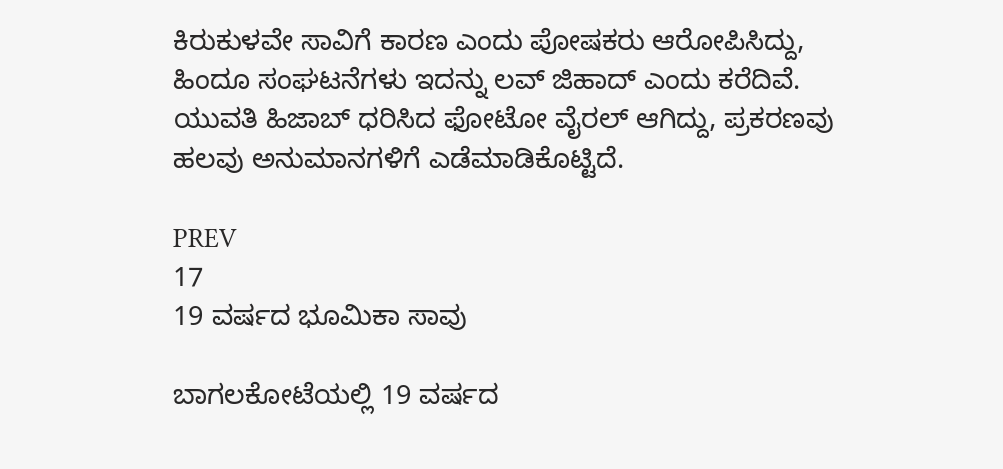ಕಿರುಕುಳವೇ ಸಾವಿಗೆ ಕಾರಣ ಎಂದು ಪೋಷಕರು ಆರೋಪಿಸಿದ್ದು, ಹಿಂದೂ ಸಂಘಟನೆಗಳು ಇದನ್ನು ಲವ್ ಜಿಹಾದ್ ಎಂದು ಕರೆದಿವೆ. ಯುವತಿ ಹಿಜಾಬ್ ಧರಿಸಿದ ಫೋಟೋ ವೈರಲ್ ಆಗಿದ್ದು, ಪ್ರಕರಣವು ಹಲವು ಅನುಮಾನಗಳಿಗೆ ಎಡೆಮಾಡಿಕೊಟ್ಟಿದೆ.

PREV
17
19 ವರ್ಷದ ಭೂಮಿಕಾ ಸಾವು

ಬಾಗಲಕೋಟೆಯಲ್ಲಿ 19 ವರ್ಷದ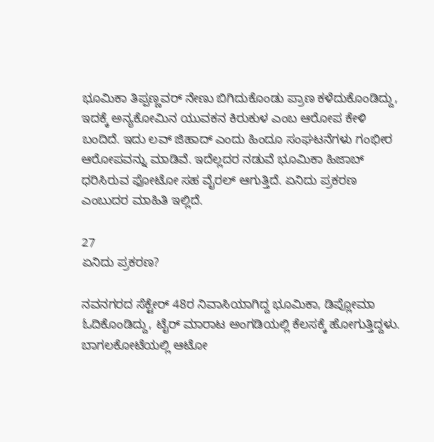ಭೂಮಿಕಾ ತಿಪ್ಪಣ್ಣವರ್ ನೇಣು ಬಿಗಿದುಕೊಂಡು ಪ್ರಾಣ ಕಳೆದುಕೊಂಡಿದ್ದು, ಇದಕ್ಕೆ ಅನ್ಯಕೋಮಿನ ಯುವಕನ ಕಿರುಕುಳ ಎಂಬ ಆರೋಪ ಕೇಳಿ ಬಂದಿದೆ. ಇದು ಲವ್ ಜಿಹಾದ್ ಎಂದು ಹಿಂದೂ ಸಂಘಟನೆಗಳು ಗಂಭೀರ ಆರೋಪವನ್ನು ಮಾಡಿವೆ. ಇದೆಲ್ಲದರ ನಡುವೆ ಭೂಮಿಕಾ ಹಿಜಾಬ್ ಧರಿಸಿರುವ ಫೋಟೋ ಸಹ ವೈರಲ್ ಆಗುತ್ತಿದೆ. ಏನಿದು ಪ್ರಕರಣ ಎಂಬುದರ ಮಾಹಿತಿ ಇಲ್ಲಿದೆ.

27
ಏನಿದು ಪ್ರಕರಣ?

ನವನಗರದ ಸೆಕ್ಟೇರ್ 48ರ ನಿವಾಸಿಯಾಗಿದ್ದ ಭೂಮಿಕಾ, ಡಿಪ್ಲೋಮಾ ಓದಿಕೊಂಡಿದ್ದು, ಟೈರ್ ಮಾರಾಟ ಅಂಗಡಿಯಲ್ಲಿ ಕೆಲಸಕ್ಕೆ ಹೋಗುತ್ತಿದ್ದಳು. ಬಾಗಲಕೋಟೆಯಲ್ಲಿ ಆಟೋ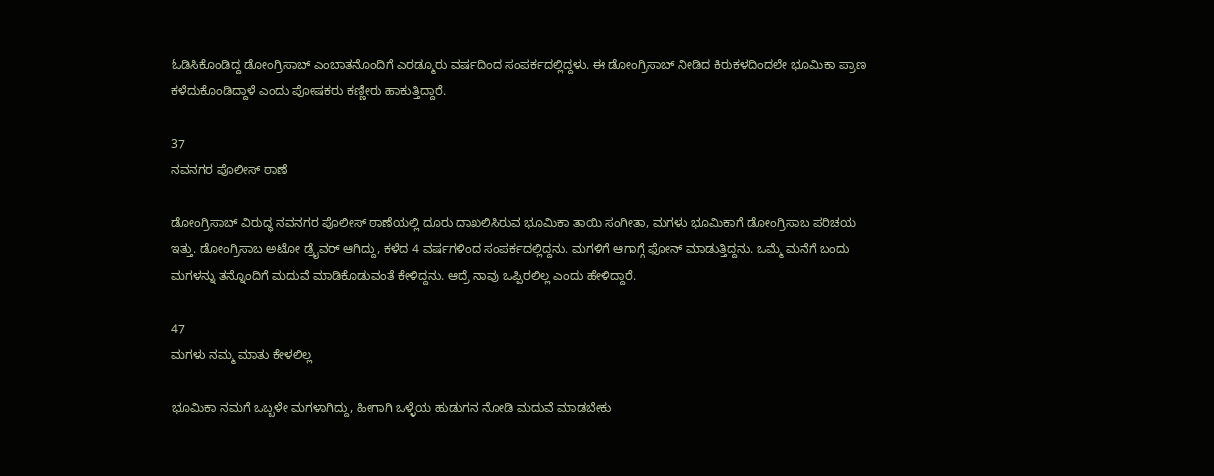ಓಡಿಸಿಕೊಂಡಿದ್ದ ಡೋಂಗ್ರಿಸಾಬ್ ಎಂಬಾತನೊಂದಿಗೆ ಎರಡ್ಮೂರು ವರ್ಷದಿಂದ ಸಂಪರ್ಕದಲ್ಲಿದ್ದಳು. ಈ ಡೋಂಗ್ರಿಸಾಬ್ ನೀಡಿದ ಕಿರುಕಳದಿಂದಲೇ ಭೂಮಿಕಾ ಪ್ರಾಣ ಕಳೆದುಕೊಂಡಿದ್ದಾಳೆ ಎಂದು ಪೋಷಕರು ಕಣ್ಣೀರು ಹಾಕುತ್ತಿದ್ದಾರೆ.

37
ನವನಗರ ಪೊಲೀಸ್ ಠಾಣೆ

ಡೋಂಗ್ರಿಸಾಬ್ ವಿರುದ್ಧ ನವನಗರ ಪೊಲೀಸ್ ಠಾಣೆಯಲ್ಲಿ ದೂರು ದಾಖಲಿಸಿರುವ ಭೂಮಿಕಾ ತಾಯಿ ಸಂಗೀತಾ, ಮಗಳು ಭೂಮಿಕಾಗೆ ಡೋಂಗ್ರಿಸಾಬ ಪರಿಚಯ ಇತ್ತು. ಡೋಂಗ್ರಿಸಾಬ ಅಟೋ ಡ್ರೈವರ್ ಆಗಿದ್ದು, ಕಳೆದ 4 ವರ್ಷಗಳಿಂದ ಸಂಪರ್ಕದಲ್ಲಿದ್ದನು. ಮಗಳಿಗೆ ಆಗಾಗ್ಗೆ ಫೋನ್ ಮಾಡುತ್ತಿದ್ದನು. ಒಮ್ಮೆ ಮನೆಗೆ ಬಂದು ಮಗಳನ್ನು ತನ್ನೊಂದಿಗೆ ಮದುವೆ ಮಾಡಿಕೊಡುವಂತೆ ಕೇಳಿದ್ದನು. ಆದ್ರೆ ನಾವು ಒಪ್ಪಿರಲಿಲ್ಲ ಎಂದು ಹೇಳಿದ್ದಾರೆ.

47
ಮಗಳು ನಮ್ಮ ಮಾತು ಕೇಳಲಿಲ್ಲ

ಭೂಮಿಕಾ ನಮಗೆ ಒಬ್ಬಳೇ ಮಗಳಾಗಿದ್ದು, ಹೀಗಾಗಿ ಒಳ್ಳೆಯ ಹುಡುಗನ ನೋಡಿ ಮದುವೆ ಮಾಡಬೇಕು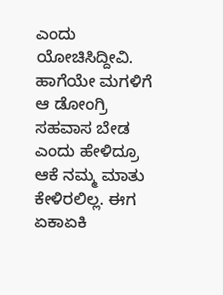ಎಂದು ಯೋಚಿಸಿದ್ದೀವಿ. ಹಾಗೆಯೇ ಮಗಳಿಗೆ ಆ ಡೋಂಗ್ರಿ ಸಹವಾಸ ಬೇಡ ಎಂದು ಹೇಳಿದ್ರೂ ಆಕೆ ನಮ್ಮ ಮಾತು ಕೇಳಿರಲಿಲ್ಲ. ಈಗ ಏಕಾಏಕಿ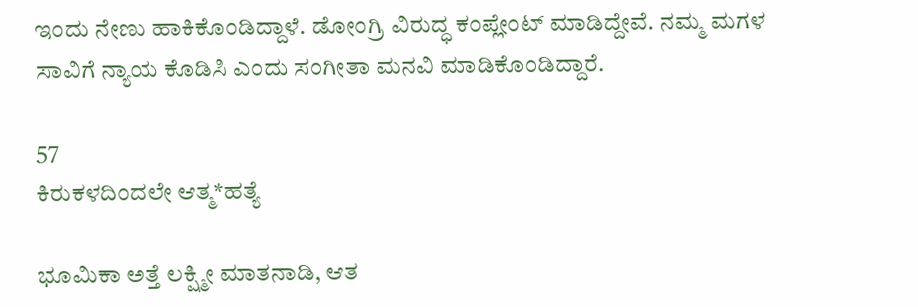ಇಂದು ನೇಣು ಹಾಕಿಕೊಂಡಿದ್ದಾಳೆ. ಡೋಂಗ್ರಿ ವಿರುದ್ಧ ಕಂಪ್ಲೇಂಟ್ ಮಾಡಿದ್ದೇವೆ. ನಮ್ಮ ಮಗಳ ಸಾವಿಗೆ ನ್ಯಾಯ ಕೊಡಿಸಿ ಎಂದು ಸಂಗೀತಾ ಮನವಿ ಮಾಡಿಕೊಂಡಿದ್ದಾರೆ.

57
ಕಿರುಕಳದಿಂದಲೇ ಆತ್ಮ*ಹತ್ಯೆ

ಭೂಮಿಕಾ ಅತ್ತೆ ಲಕ್ಷ್ಮೀ ಮಾತನಾಡಿ, ಆತ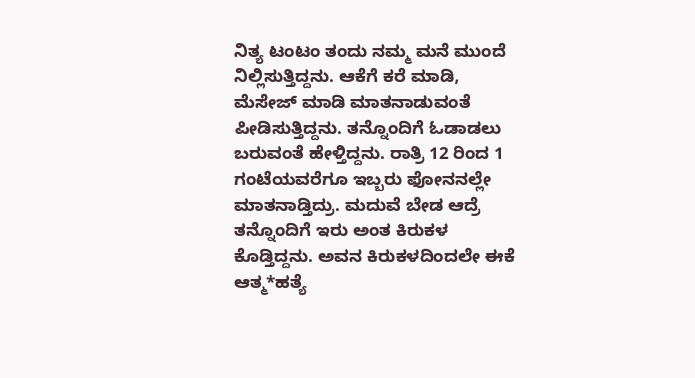ನಿತ್ಯ ಟಂಟಂ ತಂದು ನಮ್ಮ ಮನೆ ಮುಂದೆ ನಿಲ್ಲಿಸುತ್ತಿದ್ದನು. ಆಕೆಗೆ ಕರೆ ಮಾಡಿ, ಮೆಸೇಜ್ ಮಾಡಿ ಮಾತನಾಡುವಂತೆ ಪೀಡಿಸುತ್ತಿದ್ದನು. ತನ್ನೊಂದಿಗೆ ಓಡಾಡಲು ಬರುವಂತೆ ಹೇಳ್ತಿದ್ದನು. ರಾತ್ರಿ 12 ರಿಂದ 1 ಗಂಟೆಯವರೆಗೂ ಇಬ್ಬರು ಫೋನನಲ್ಲೇ ಮಾತನಾಡ್ತಿದ್ರು. ಮದುವೆ ಬೇಡ ಆದ್ರೆ ತನ್ನೊಂದಿಗೆ ಇರು ಅಂತ ಕಿರುಕಳ ಕೊಡ್ತಿದ್ದನು. ಅವನ ಕಿರುಕಳದಿಂದಲೇ ಈಕೆ ಆತ್ಮ*ಹತ್ಯೆ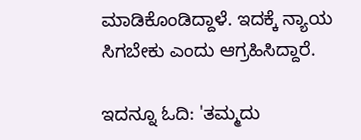ಮಾಡಿಕೊಂಡಿದ್ದಾಳೆ. ಇದಕ್ಕೆ ನ್ಯಾಯ ಸಿಗಬೇಕು ಎಂದು ಆಗ್ರಹಿಸಿದ್ದಾರೆ.

ಇದನ್ನೂ ಓದಿ: 'ತಮ್ಮದು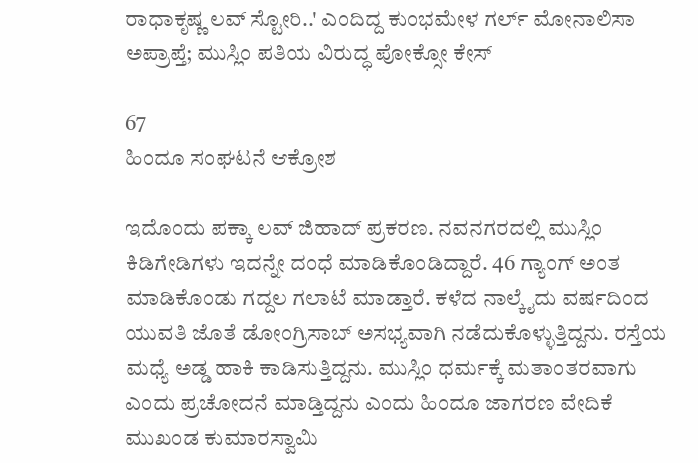ರಾಧಾಕೃಷ್ಣ ಲವ್‌ ಸ್ಟೋರಿ..' ಎಂದಿದ್ದ ಕುಂಭಮೇಳ ಗರ್ಲ್‌ ಮೋನಾಲಿಸಾ ಅಪ್ರಾಪ್ತೆ; ಮುಸ್ಲಿಂ ಪತಿಯ ವಿರುದ್ಧ ಪೋಕ್ಸೋ ಕೇಸ್

67
ಹಿಂದೂ ಸಂಘಟನೆ ಆಕ್ರೋಶ

ಇದೊಂದು ಪಕ್ಕಾ ಲವ್ ಜಿಹಾದ್ ಪ್ರಕರಣ. ನವನಗರದಲ್ಲಿ ಮುಸ್ಲಿಂ ಕಿಡಿಗೇಡಿಗಳು ಇದನ್ನೇ ದಂಧೆ ಮಾಡಿಕೊಂಡಿದ್ದಾರೆ. 46 ಗ್ಯಾಂಗ್ ಅಂತ ಮಾಡಿಕೊಂಡು ಗದ್ದಲ ಗಲಾಟೆ ಮಾಡ್ತಾರೆ. ಕಳೆದ ನಾಲ್ಕೈದು ವರ್ಷದಿಂದ ಯುವತಿ ಜೊತೆ ಡೋಂಗ್ರಿಸಾಬ್ ಅಸಭ್ಯವಾಗಿ ನಡೆದುಕೊಳ್ಳುತ್ತಿದ್ದನು. ರಸ್ತೆಯ ಮಧ್ಯೆ ಅಡ್ಡ ಹಾಕಿ ಕಾಡಿಸುತ್ತಿದ್ದನು. ಮುಸ್ಲಿಂ ಧರ್ಮಕ್ಕೆ ಮತಾಂತರವಾಗು ಎಂದು ಪ್ರಚೋದನೆ ಮಾಡ್ತಿದ್ದನು ಎಂದು ಹಿಂದೂ ಜಾಗರಣ ವೇದಿಕೆ ಮುಖಂಡ ಕುಮಾರಸ್ವಾಮಿ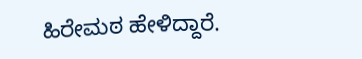ಹಿರೇಮಠ ಹೇಳಿದ್ದಾರೆ.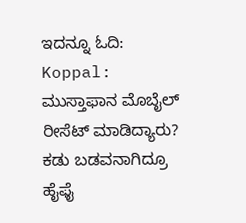ಇದನ್ನೂ ಓದಿ: Koppal: ಮುಸ್ತಾಫಾನ ಮೊಬೈಲ್ ರೀಸೆಟ್ ಮಾಡಿದ್ಯಾರು? ಕಡು ಬಡವನಾಗಿದ್ರೂ ಹೈಫೈ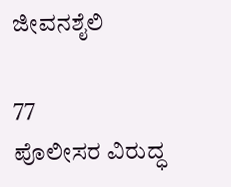ಜೀವನಶೈಲಿ

77
ಪೊಲೀಸರ ವಿರುದ್ಧ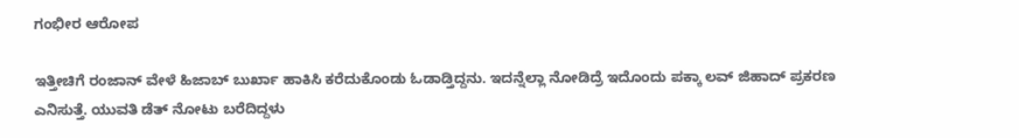ಗಂಭೀರ ಆರೋಪ

ಇತ್ತೀಚಿಗೆ ರಂಜಾನ್ ವೇಳೆ ಹಿಜಾಬ್ ಬುರ್ಖಾ ಹಾಕಿಸಿ ಕರೆದುಕೊಂಡು ಓಡಾಡ್ತಿದ್ದನು. ಇದನ್ನೆಲ್ಲಾ ನೋಡಿದ್ರೆ ಇದೊಂದು ಪಕ್ಕಾ ಲವ್ ಜಿಹಾದ್ ಪ್ರಕರಣ ಎನಿಸುತ್ತೆ. ಯುವತಿ ಡೆತ್ ನೋಟು ಬರೆದಿದ್ದಳು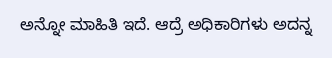ಅನ್ನೋ ಮಾಹಿತಿ ಇದೆ. ಆದ್ರೆ ಅಧಿಕಾರಿಗಳು ಅದನ್ನ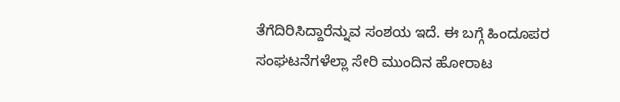ತೆಗೆದಿರಿಸಿದ್ದಾರೆನ್ನುವ ಸಂಶಯ ಇದೆ. ಈ ಬಗ್ಗೆ ಹಿಂದೂಪರ ಸಂಘಟನೆಗಳೆಲ್ಲಾ ಸೇರಿ ಮುಂದಿನ ಹೋರಾಟ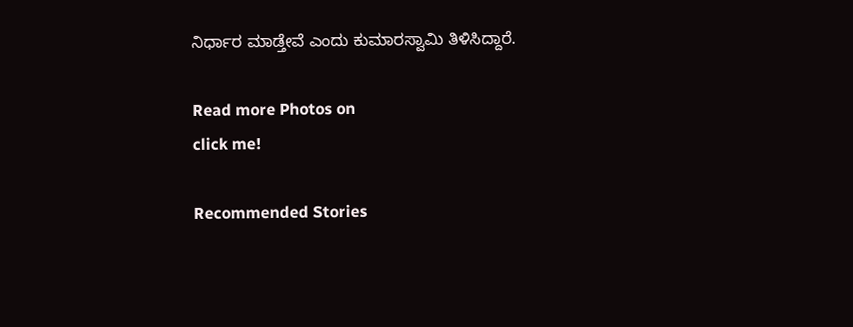ನಿರ್ಧಾರ ಮಾಡ್ತೇವೆ ಎಂದು ಕುಮಾರಸ್ವಾಮಿ ತಿಳಿಸಿದ್ದಾರೆ.

Read more Photos on
click me!

Recommended Stories